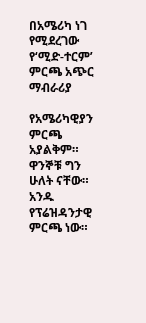በአሜሪካ ነገ የሚደረገው የ‘ሚድ-ተርም’ ምርጫ አጭር ማብራሪያ

የአሜሪካዊያን ምርጫ አያልቅም።
ዋንኞቹ ግን ሁለት ናቸው።
አንዱ የፕሬዝዳንታዊ ምርጫ ነው።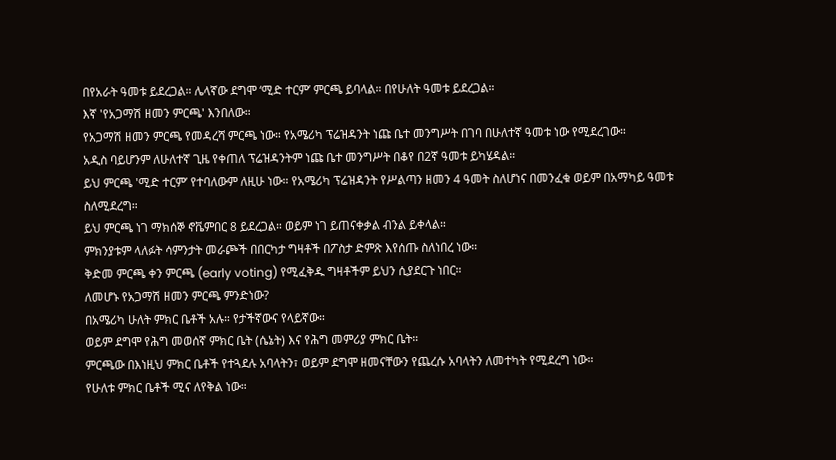በየአራት ዓመቱ ይደረጋል። ሌላኛው ደግሞ ‘ሚድ ተርም’ ምርጫ ይባላል። በየሁለት ዓመቱ ይደረጋል።
እኛ 'የአጋማሽ ዘመን ምርጫ' እንበለው።
የአጋማሽ ዘመን ምርጫ የመዳረሻ ምርጫ ነው። የአሜሪካ ፕሬዝዳንት ነጩ ቤተ መንግሥት በገባ በሁለተኛ ዓመቱ ነው የሚደረገው።
አዲስ ባይሆንም ለሁለተኛ ጊዜ የቀጠለ ፕሬዝዳንትም ነጩ ቤተ መንግሥት በቆየ በ2ኛ ዓመቱ ይካሄዳል።
ይህ ምርጫ 'ሚድ ተርም’ የተባለውም ለዚሁ ነው። የአሜሪካ ፕሬዝዳንት የሥልጣን ዘመን 4 ዓመት ስለሆነና በመንፈቁ ወይም በአማካይ ዓመቱ ስለሚደረግ።
ይህ ምርጫ ነገ ማክሰኞ ኖቬምበር 8 ይደረጋል። ወይም ነገ ይጠናቀቃል ብንል ይቀላል።
ምክንያቱም ላለፉት ሳምንታት መራጮች በበርካታ ግዛቶች በፖስታ ድምጽ እየሰጡ ስለነበረ ነው።
ቅድመ ምርጫ ቀን ምርጫ (early voting) የሚፈቅዱ ግዛቶችም ይህን ሲያደርጉ ነበር።
ለመሆኑ የአጋማሽ ዘመን ምርጫ ምንድነው?
በአሜሪካ ሁለት ምክር ቤቶች አሉ። የታችኛውና የላይኛው።
ወይም ደግሞ የሕግ መወሰኛ ምክር ቤት (ሴኔት) እና የሕግ መምሪያ ምክር ቤት።
ምርጫው በእነዚህ ምክር ቤቶች የተጓደሉ አባላትን፣ ወይም ደግሞ ዘመናቸውን የጨረሱ አባላትን ለመተካት የሚደረግ ነው።
የሁለቱ ምክር ቤቶች ሚና ለየቅል ነው።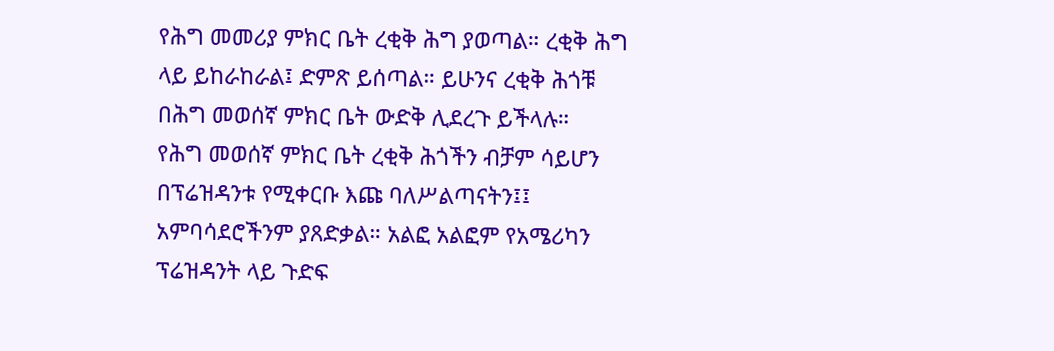የሕግ መመሪያ ምክር ቤት ረቂቅ ሕግ ያወጣል። ረቂቅ ሕግ ላይ ይከራከራል፤ ድምጽ ይሰጣል። ይሁንና ረቂቅ ሕጎቹ በሕግ መወሰኛ ምክር ቤት ውድቅ ሊደረጉ ይችላሉ።
የሕግ መወሰኛ ምክር ቤት ረቂቅ ሕጎችን ብቻም ሳይሆን በፕሬዝዳንቱ የሚቀርቡ እጩ ባለሥልጣናትን፤፤ አምባሳደሮችንም ያጸድቃል። አልፎ አልፎም የአሜሪካን ፕሬዝዳንት ላይ ጉድፍ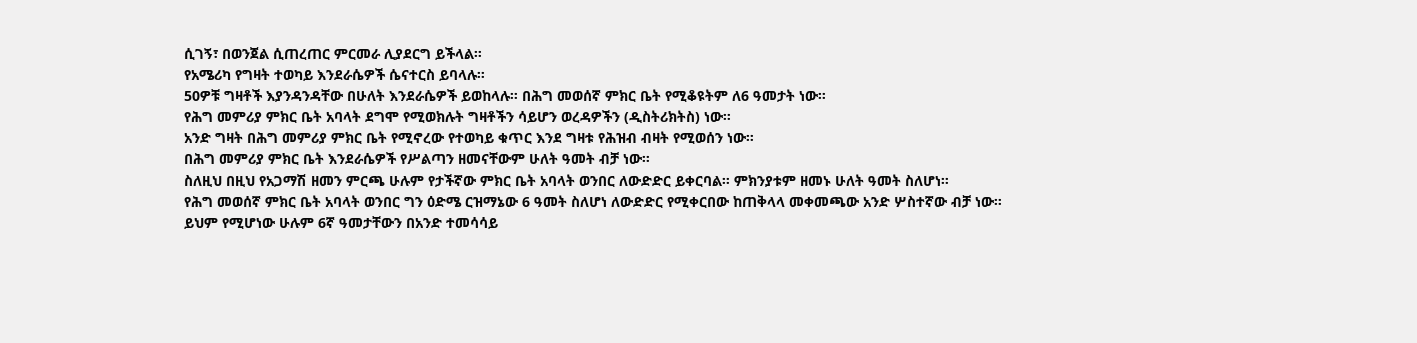ሲገኝ፣ በወንጀል ሲጠረጠር ምርመራ ሊያደርግ ይችላል።
የአሜሪካ የግዛት ተወካይ እንደራሴዎች ሴናተርስ ይባላሉ።
50ዎቹ ግዛቶች እያንዳንዳቸው በሁለት እንደራሴዎች ይወከላሉ። በሕግ መወሰኛ ምክር ቤት የሚቆዩትም ለ6 ዓመታት ነው።
የሕግ መምሪያ ምክር ቤት አባላት ደግሞ የሚወክሉት ግዛቶችን ሳይሆን ወረዳዎችን (ዲስትሪክትስ) ነው።
አንድ ግዛት በሕግ መምሪያ ምክር ቤት የሚኖረው የተወካይ ቁጥር እንደ ግዛቱ የሕዝብ ብዛት የሚወሰን ነው።
በሕግ መምሪያ ምክር ቤት እንደራሴዎች የሥልጣን ዘመናቸውም ሁለት ዓመት ብቻ ነው።
ስለዚህ በዚህ የአጋማሽ ዘመን ምርጫ ሁሉም የታችኛው ምክር ቤት አባላት ወንበር ለውድድር ይቀርባል። ምክንያቱም ዘመኑ ሁለት ዓመት ስለሆነ።
የሕግ መወሰኛ ምክር ቤት አባላት ወንበር ግን ዕድሜ ርዝማኔው 6 ዓመት ስለሆነ ለውድድር የሚቀርበው ከጠቅላላ መቀመጫው አንድ ሦስተኛው ብቻ ነው።
ይህም የሚሆነው ሁሉም 6ኛ ዓመታቸውን በአንድ ተመሳሳይ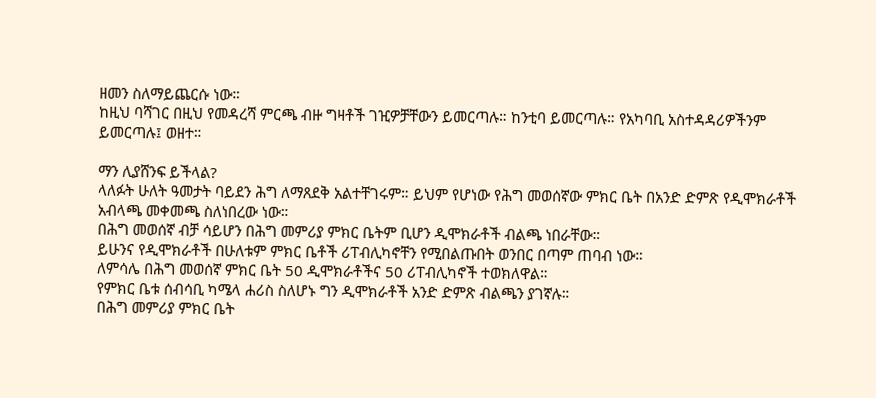ዘመን ስለማይጨርሱ ነው።
ከዚህ ባሻገር በዚህ የመዳረሻ ምርጫ ብዙ ግዛቶች ገዢዎቻቸውን ይመርጣሉ። ከንቲባ ይመርጣሉ። የአካባቢ አስተዳዳሪዎችንም ይመርጣሉ፤ ወዘተ።

ማን ሊያሸንፍ ይችላል?
ላለፉት ሁለት ዓመታት ባይደን ሕግ ለማጸደቅ አልተቸገሩም። ይህም የሆነው የሕግ መወሰኛው ምክር ቤት በአንድ ድምጽ የዲሞክራቶች አብላጫ መቀመጫ ስለነበረው ነው።
በሕግ መወሰኛ ብቻ ሳይሆን በሕግ መምሪያ ምክር ቤትም ቢሆን ዲሞክራቶች ብልጫ ነበራቸው።
ይሁንና የዲሞክራቶች በሁለቱም ምክር ቤቶች ሪፐብሊካኖቸን የሚበልጡበት ወንበር በጣም ጠባብ ነው።
ለምሳሌ በሕግ መወሰኛ ምክር ቤት 50 ዲሞክራቶችና 50 ሪፐብሊካኖች ተወክለዋል።
የምክር ቤቱ ሰብሳቢ ካሜላ ሐሪስ ስለሆኑ ግን ዲሞክራቶች አንድ ድምጽ ብልጫን ያገኛሉ።
በሕግ መምሪያ ምክር ቤት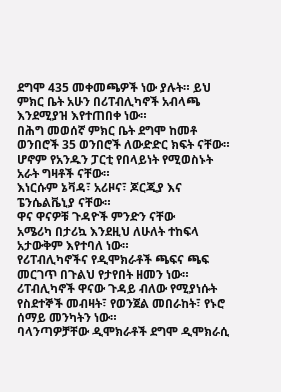ደግሞ 435 መቀመጫዎች ነው ያሉት። ይህ ምክር ቤት አሁን በሪፐብሊካኖች አብላጫ እንደሚያዝ እየተጠበቀ ነው።
በሕግ መወሰኛ ምክር ቤት ደግሞ ከመቶ ወንበሮች 35 ወንበሮች ለውድድር ክፍት ናቸው። ሆኖም የአንዱን ፓርቲ የበላይነት የሚወስኑት አራት ግዛቶች ናቸው።
እነርሱም ኔቫዳ፣ አሪዞና፣ ጆርጂያ እና ፔንሴልቬኒያ ናቸው።
ዋና ዋናዎቹ ጉዳዮች ምንድን ናቸው
አሜሪካ በታሪኳ እንደዚህ ለሁለት ተከፍላ አታውቅም እየተባለ ነው።
የሪፐብሊካኖችና የዲሞክራቶች ጫፍና ጫፍ መርገጥ በጉልህ የታየበት ዘመን ነው።
ሪፐብሊካኖች ዋናው ጉዳይ ብለው የሚያነሱት የስደተኞች መብዛት፣ የወንጀል መበራከት፣ የኑሮ ሰማይ መንካትን ነው።
ባላንጣዎቻቸው ዲሞክራቶች ደግሞ ዲሞክራሲ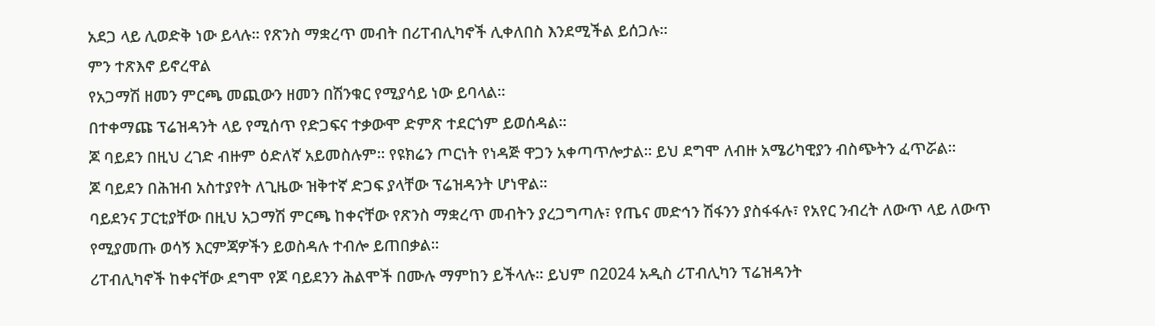አደጋ ላይ ሊወድቅ ነው ይላሉ። የጽንስ ማቋረጥ መብት በሪፐብሊካኖች ሊቀለበስ እንደሚችል ይሰጋሉ።
ምን ተጽእኖ ይኖረዋል
የአጋማሽ ዘመን ምርጫ መጪውን ዘመን በሽንቁር የሚያሳይ ነው ይባላል።
በተቀማጩ ፕሬዝዳንት ላይ የሚሰጥ የድጋፍና ተቃውሞ ድምጽ ተደርጎም ይወሰዳል።
ጆ ባይደን በዚህ ረገድ ብዙም ዕድለኛ አይመስሉም። የዩክሬን ጦርነት የነዳጅ ዋጋን አቀጣጥሎታል። ይህ ደግሞ ለብዙ አሜሪካዊያን ብስጭትን ፈጥሯል።
ጆ ባይደን በሕዝብ አስተያየት ለጊዜው ዝቅተኛ ድጋፍ ያላቸው ፕሬዝዳንት ሆነዋል።
ባይደንና ፓርቲያቸው በዚህ አጋማሽ ምርጫ ከቀናቸው የጽንስ ማቋረጥ መብትን ያረጋግጣሉ፣ የጤና መድኅን ሽፋንን ያስፋፋሉ፣ የአየር ንብረት ለውጥ ላይ ለውጥ የሚያመጡ ወሳኝ እርምጃዎችን ይወስዳሉ ተብሎ ይጠበቃል።
ሪፐብሊካኖች ከቀናቸው ደግሞ የጆ ባይደንን ሕልሞች በሙሉ ማምከን ይችላሉ። ይህም በ2024 አዲስ ሪፐብሊካን ፕሬዝዳንት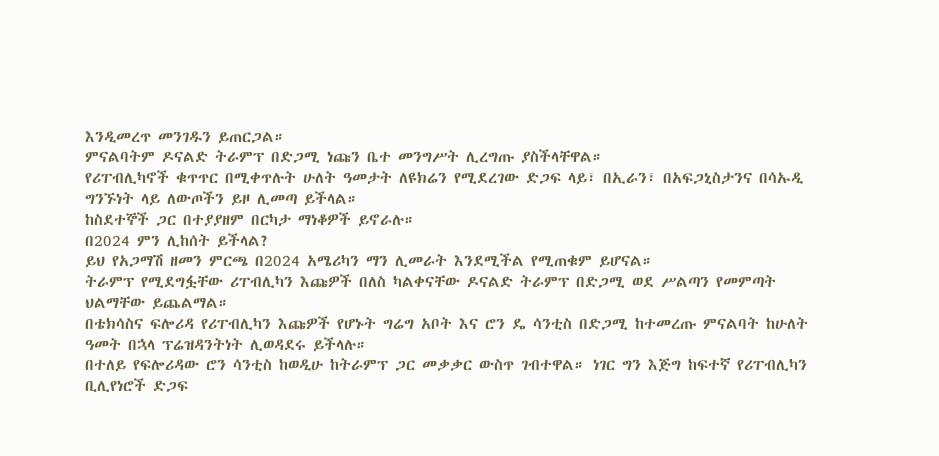እንዲመረጥ መንገዱን ይጠርጋል።
ምናልባትም ዶናልድ ትራምፕ በድጋሚ ነጩን ቤተ መንግሥት ሊረግጡ ያስችላቸዋል።
የሪፐብሊካኖች ቁጥጥር በሚቀጥሉት ሁለት ዓመታት ለዩክሬን የሚደረገው ድጋፍ ላይ፣ በኢራን፣ በአፍጋኒስታንና በሳኡዲ ግንኙነት ላይ ለውጦችን ይዞ ሊመጣ ይችላል።
ከስደተኞች ጋር በተያያዘም በርካታ ማነቆዎች ይኖራሉ።
በ2024 ምን ሊከሰት ይችላል?
ይህ የአጋማሽ ዘመን ምርጫ በ2024 አሜሪካን ማን ሊመራት እንደሚችል የሚጠቁም ይሆናል።
ትራምፕ የሚደግፏቸው ሪፐብሊካን እጩዎች በለስ ካልቀናቸው ዶናልድ ትራምፕ በድጋሚ ወደ ሥልጣን የመምጣት ህልማቸው ይጨልማል።
በቴክሳስና ፍሎሪዳ የሪፐብሊካን እጩዎች የሆኑት ግሬግ አቦት እና ሮን ዴ ሳንቲስ በድጋሚ ከተመረጡ ምናልባት ከሁለት ዓመት በኋላ ፕሬዝዳንትነት ሊወዳደሩ ይችላሉ።
በተለይ የፍሎሪዳው ሮን ሳንቲስ ከወዲሁ ከትራምፕ ጋር መቃቃር ውስጥ ገብተዋል። ነገር ግን እጅግ ከፍተኛ የሪፐብሊካን ቢሊየነሮች ድጋፍ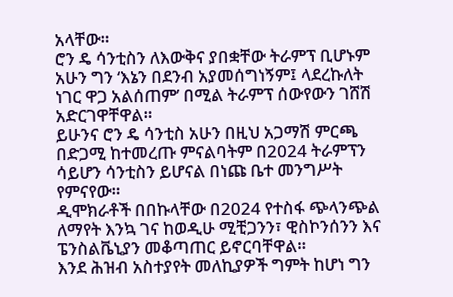አላቸው።
ሮን ዴ ሳንቲስን ለእውቅና ያበቋቸው ትራምፕ ቢሆኑም አሁን ግን ‘እኔን በደንብ አያመሰግነኝም፤ ላደረኩለት ነገር ዋጋ አልሰጠም’ በሚል ትራምፕ ሰውየውን ገሸሽ አድርገዋቸዋል።
ይሁንና ሮን ዴ ሳንቲስ አሁን በዚህ አጋማሽ ምርጫ በድጋሚ ከተመረጡ ምናልባትም በ2024 ትራምፕን ሳይሆን ሳንቲስን ይሆናል በነጩ ቤተ መንግሥት የምናየው።
ዲሞክራቶች በበኩላቸው በ2024 የተስፋ ጭላንጭል ለማየት እንኳ ገና ከወዲሁ ሚቺጋንን፣ ዊስኮንሰንን እና ፔንስልቬኒያን መቆጣጠር ይኖርባቸዋል።
እንደ ሕዝብ አስተያየት መለኪያዎች ግምት ከሆነ ግን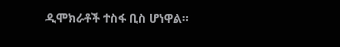ዲሞክራቶች ተስፋ ቢስ ሆነዋል።